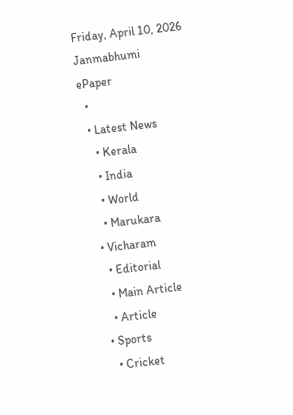Friday, April 10, 2026
Janmabhumi
ePaper
  •
  • Latest News
    • Kerala
    • India
    • World
    • Marukara
  • Vicharam
    • Editorial
    • Main Article
    • Article
  • Sports
    • Cricket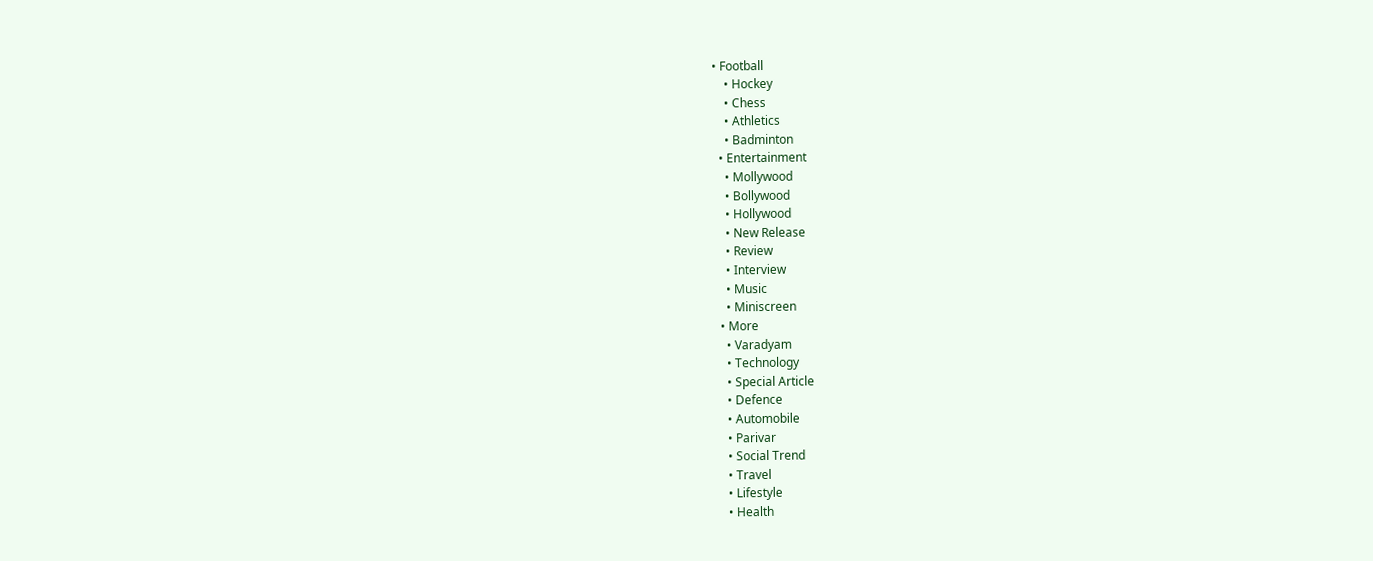• Football
    • Hockey
    • Chess
    • Athletics
    • Badminton
  • Entertainment
    • Mollywood
    • Bollywood
    • Hollywood
    • New Release
    • Review
    • Interview
    • Music
    • Miniscreen
  • More
    • Varadyam
    • Technology
    • Special Article
    • Defence
    • Automobile
    • Parivar
    • Social Trend
    • Travel
    • Lifestyle
    • Health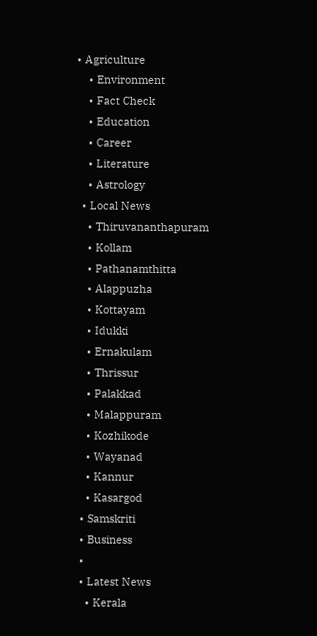• Agriculture
    • Environment
    • Fact Check
    • Education
    • Career
    • Literature
    • Astrology
  • Local News
    • Thiruvananthapuram
    • Kollam
    • Pathanamthitta
    • Alappuzha
    • Kottayam
    • Idukki
    • Ernakulam
    • Thrissur
    • Palakkad
    • Malappuram
    • Kozhikode
    • Wayanad
    • Kannur
    • Kasargod
  • Samskriti
  • Business
  •
  • Latest News
    • Kerala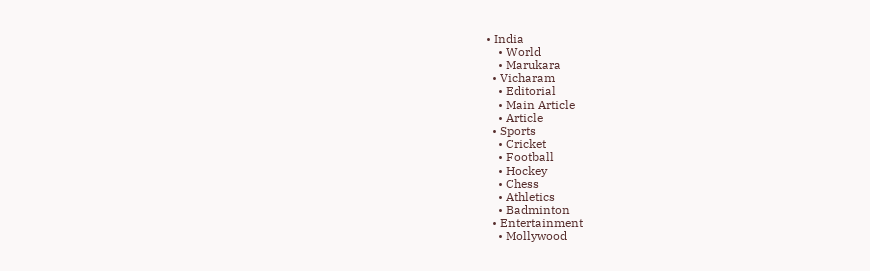• India
    • World
    • Marukara
  • Vicharam
    • Editorial
    • Main Article
    • Article
  • Sports
    • Cricket
    • Football
    • Hockey
    • Chess
    • Athletics
    • Badminton
  • Entertainment
    • Mollywood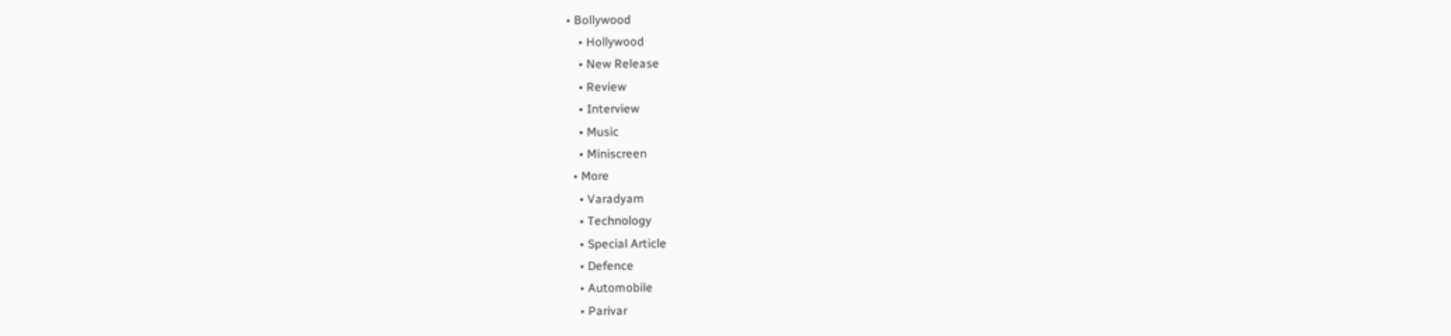• Bollywood
    • Hollywood
    • New Release
    • Review
    • Interview
    • Music
    • Miniscreen
  • More
    • Varadyam
    • Technology
    • Special Article
    • Defence
    • Automobile
    • Parivar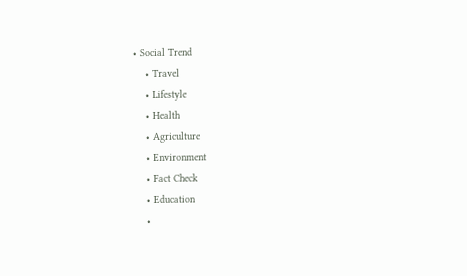• Social Trend
    • Travel
    • Lifestyle
    • Health
    • Agriculture
    • Environment
    • Fact Check
    • Education
    •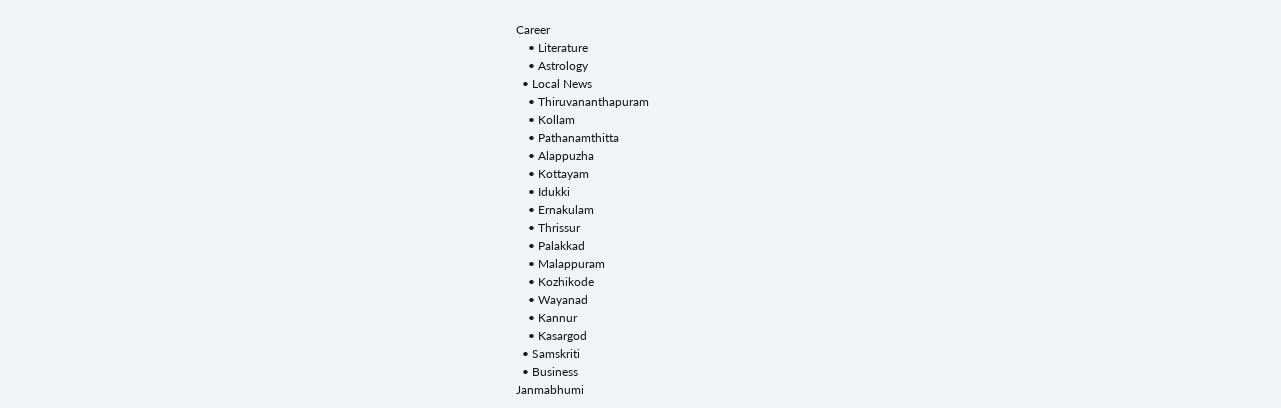Career
    • Literature
    • Astrology
  • Local News
    • Thiruvananthapuram
    • Kollam
    • Pathanamthitta
    • Alappuzha
    • Kottayam
    • Idukki
    • Ernakulam
    • Thrissur
    • Palakkad
    • Malappuram
    • Kozhikode
    • Wayanad
    • Kannur
    • Kasargod
  • Samskriti
  • Business
Janmabhumi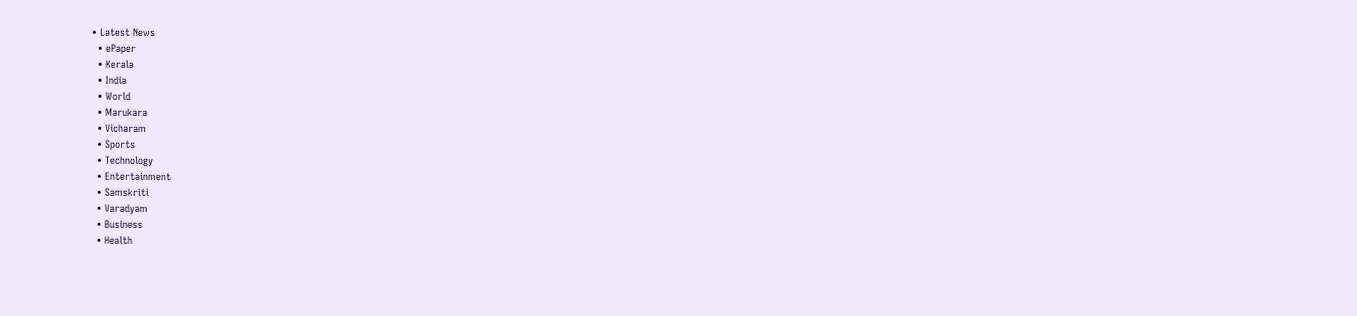• Latest News
  • ePaper
  • Kerala
  • India
  • World
  • Marukara
  • Vicharam
  • Sports
  • Technology
  • Entertainment
  • Samskriti
  • Varadyam
  • Business
  • Health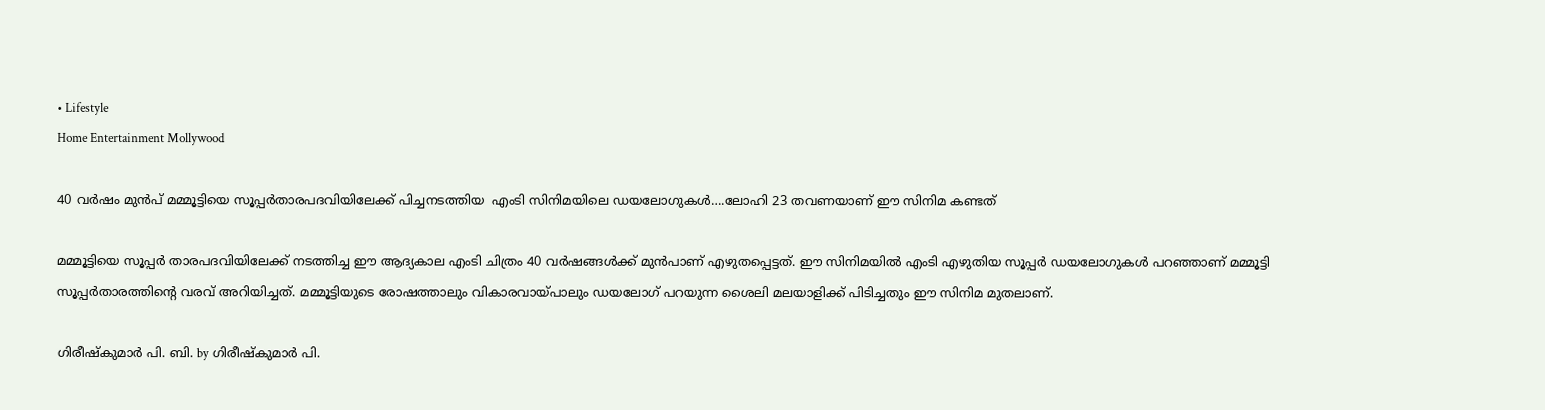• Lifestyle
Home Entertainment Mollywood

40 വര്‍ഷം മുന്‍പ് മമ്മൂട്ടിയെ സൂപ്പര്‍താരപദവിയിലേക്ക് പിച്ചനടത്തിയ  എംടി സിനിമയിലെ ഡയലോഗുകള്‍….ലോഹി 23 തവണയാണ് ഈ സിനിമ കണ്ടത്

മമ്മൂട്ടിയെ സൂപ്പര്‍ താരപദവിയിലേക്ക് നടത്തിച്ച ഈ ആദ്യകാല എംടി ചിത്രം 40 വര്‍ഷങ്ങള്‍ക്ക് മുന്‍പാണ് എഴുതപ്പെട്ടത്. ഈ സിനിമയില്‍ എംടി എഴുതിയ സൂപ്പര്‍ ഡയലോഗുകള്‍ പറഞ്ഞാണ് മമ്മൂട്ടി സൂപ്പര്‍താരത്തിന്റെ വരവ് അറിയിച്ചത്. മമ്മൂട്ടിയുടെ രോഷത്താലും വികാരവായ്‌പാലും ഡയലോഗ് പറയുന്ന ശൈലി മലയാളിക്ക് പിടിച്ചതും ഈ സിനിമ മുതലാണ്.

ഗിരീഷ്‌കുമാര്‍ പി. ബി. by ഗിരീഷ്‌കുമാര്‍ പി.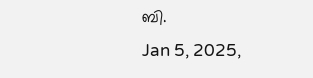ബി.
Jan 5, 2025,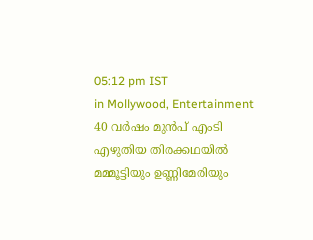05:12 pm IST
in Mollywood, Entertainment
40 വര്‍ഷം മുന്‍പ് എംടി എഴുതിയ തിരക്കഥയില്‍ മമ്മൂട്ടിയും ഉണ്ണിമേരിയും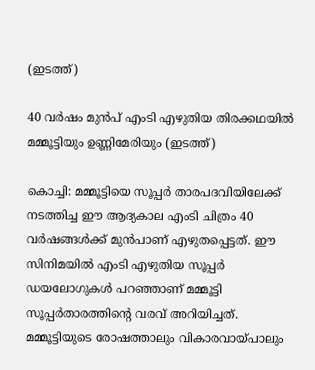(ഇടത്ത്)

40 വര്‍ഷം മുന്‍പ് എംടി എഴുതിയ തിരക്കഥയില്‍ മമ്മൂട്ടിയും ഉണ്ണിമേരിയും (ഇടത്ത്)

കൊച്ചി: മമ്മൂട്ടിയെ സൂപ്പര്‍ താരപദവിയിലേക്ക് നടത്തിച്ച ഈ ആദ്യകാല എംടി ചിത്രം 40 വര്‍ഷങ്ങള്‍ക്ക് മുന്‍പാണ് എഴുതപ്പെട്ടത്. ഈ സിനിമയില്‍ എംടി എഴുതിയ സൂപ്പര്‍ ഡയലോഗുകള്‍ പറഞ്ഞാണ് മമ്മൂട്ടി സൂപ്പര്‍താരത്തിന്റെ വരവ് അറിയിച്ചത്. മമ്മൂട്ടിയുടെ രോഷത്താലും വികാരവായ്‌പാലും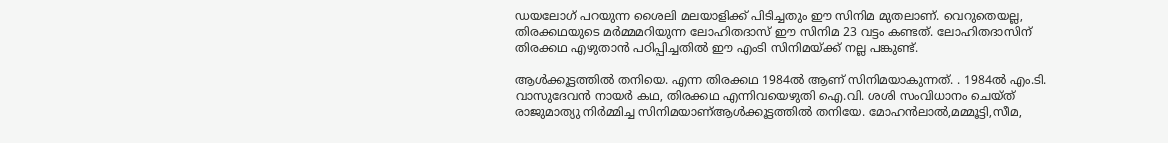ഡയലോഗ് പറയുന്ന ശൈലി മലയാളിക്ക് പിടിച്ചതും ഈ സിനിമ മുതലാണ്. വെറുതെയല്ല, തിരക്കഥയുടെ മര്‍മ്മമറിയുന്ന ലോഹിതദാസ് ഈ സിനിമ 23 വട്ടം കണ്ടത്. ലോഹിതദാസിന് തിരക്കഥ എഴുതാന്‍ പഠിപ്പിച്ചതില്‍ ഈ എംടി സിനിമയ്‌ക്ക് നല്ല പങ്കുണ്ട്.

ആള്‍ക്കൂട്ടത്തില്‍ തനിയെ. എന്ന തിരക്കഥ 1984ല്‍ ആണ് സിനിമയാകുന്നത്. . 1984ൽ എം.ടി. വാസുദേവൻ നായർ കഥ, തിരക്കഥ എന്നിവയെഴുതി ഐ.വി. ശശി സംവിധാനം ചെയ്ത് രാജുമാത്യു നിർമ്മിച്ച സിനിമയാണ്ആൾക്കൂട്ടത്തിൽ തനിയേ. മോഹൻലാൽ,മമ്മൂട്ടി,സീമ,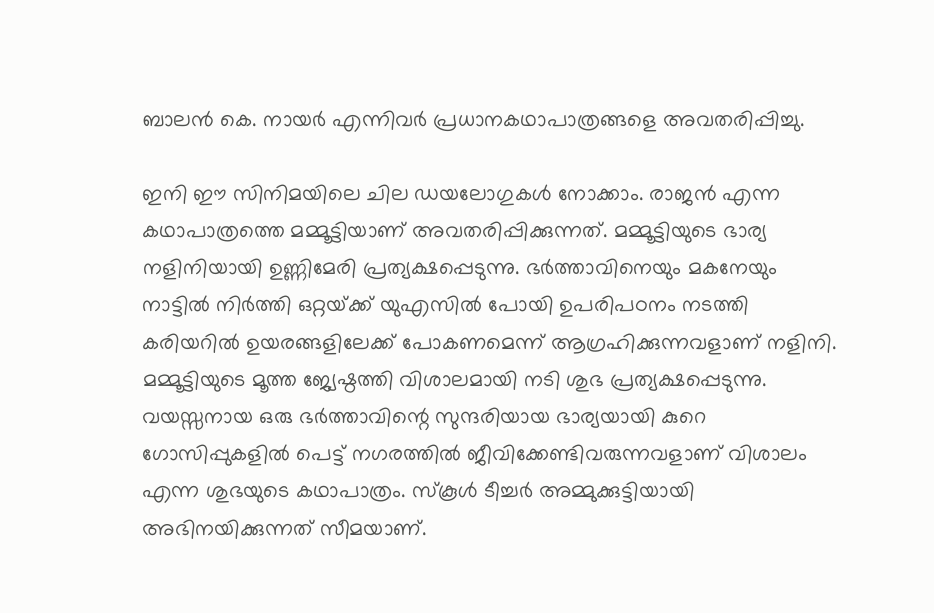ബാലൻ കെ. നായർ എന്നിവർ പ്രധാനകഥാപാത്രങ്ങളെ അവതരിപ്പിച്ചു.

ഇനി ഈ സിനിമയിലെ ചില ഡയലോഗുകള്‍ നോക്കാം. രാജന്‍ എന്ന കഥാപാത്രത്തെ മമ്മൂട്ടിയാണ് അവതരിപ്പിക്കുന്നത്. മമ്മൂട്ടിയുടെ ഭാര്യ നളിനിയായി ഉണ്ണിമേരി പ്രത്യക്ഷപ്പെടുന്നു. ഭര്‍ത്താവിനെയും മകനേയും നാട്ടില്‍ നിര്‍ത്തി ഒറ്റയ്‌ക്ക് യുഎസില്‍ പോയി ഉപരിപഠനം നടത്തി കരിയറില്‍ ഉയരങ്ങളിലേക്ക് പോകണമെന്ന് ആഗ്രഹിക്കുന്നവളാണ് നളിനി. മമ്മൂട്ടിയുടെ മൂത്ത ജ്യേഷ്ഠത്തി വിശാലമായി നടി ശുഭ പ്രത്യക്ഷപ്പെടുന്നു. വയസ്സനായ ഒരു ഭര്‍ത്താവിന്റെ സുന്ദരിയായ ഭാര്യയായി കുറെ ഗോസിപ്പുകളില്‍ പെട്ട് നഗരത്തില്‍ ജീവിക്കേണ്ടിവരുന്നവളാണ് വിശാലം എന്ന ശുഭയുടെ കഥാപാത്രം. സ്കൂള്‍ ടീച്ചര്‍ അമ്മുക്കുട്ടിയായി അഭിനയിക്കുന്നത് സീമയാണ്.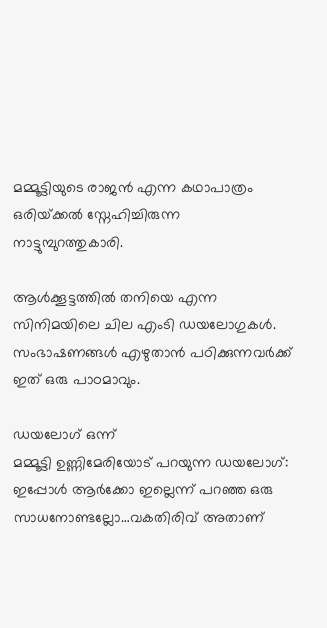മമ്മൂട്ടിയുടെ രാജന്‍ എന്ന കഥാപാത്രം ഒരിയ്‌ക്കല്‍ സ്നേഹിച്ചിരുന്ന നാട്ടുമ്പുറത്തുകാരി.

ആള്‍ക്കൂട്ടത്തില്‍ തനിയെ എന്ന സിനിമയിലെ ചില എംടി ഡയലോഗുകള്‍. സംഭാഷണങ്ങള്‍ എഴുതാന്‍ പഠിക്കുന്നവര്‍ക്ക് ഇത് ഒരു പാഠമാവും.

ഡയലോഗ് ഒന്ന്
മമ്മൂട്ടി ഉണ്ണിമേരിയോട് പറയുന്ന ഡയലോഗ്: ഇപ്പോള്‍ ആര്‍ക്കോ ഇല്ലെന്ന് പറഞ്ഞ ഒരു സാധനോണ്ടല്ലോ…വകതിരിവ് അതാണ്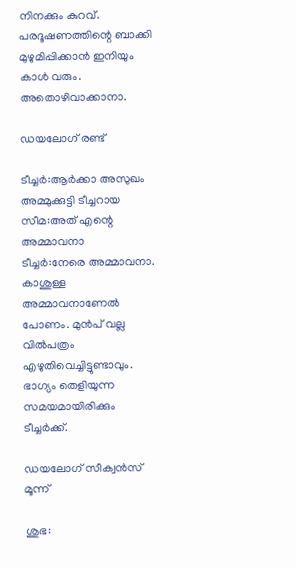നിനക്കും കുറവ്. പരദൂഷണത്തിന്റെ ബാക്കി മുഴുമിപ്പിക്കാന്‍ ഇനിയും കാള്‍ വരും. അതൊഴിവാക്കാനാ.

ഡയലോഗ് രണ്ട്

ടീച്ചര്‍:ആര്‍ക്കാ അസുഖം
അമ്മുക്കുട്ടി ടീച്ചറായ സീമ:അത് എന്റെ അമ്മാവനാ
ടീച്ചര്‍:നേരെ അമ്മാവനാ. കാശുള്ള അമ്മാവനാണേല്‍ പോണം. മുന്‍പ് വല്ല വില്‍പത്രം എഴുതിവെച്ചിട്ടുണ്ടാവും. ഭാഗ്യം തെളിയുന്ന സമയമായിരിക്കും ടീച്ചര്‍ക്ക്.

ഡയലോഗ് സീക്വന്‍സ് മൂന്ന്

ശുഭ: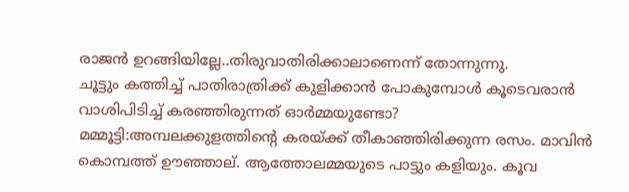രാജന്‍ ഉറങ്ങിയില്ലേ..തിരുവാതിരിക്കാലാണെന്ന് തോന്നുന്നു.
ചൂട്ടും കത്തിച്ച് പാതിരാത്രിക്ക് കുളിക്കാന്‍ പോകുമ്പോള്‍ കൂടെവരാന്‍ വാശിപിടിച്ച് കരഞ്ഞിരുന്നത് ഓര്‍മ്മയുണ്ടോ?
മമ്മൂട്ടി:അമ്പലക്കുളത്തിന്റെ കരയ്‌ക്ക് തീകാഞ്ഞിരിക്കുന്ന രസം. മാവിന്‍ കൊമ്പത്ത് ഊഞ്ഞാല്. ആത്തോലമ്മയുടെ പാട്ടും കളിയും. കൂവ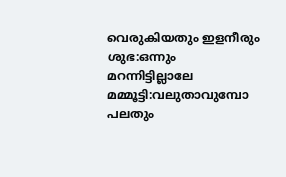വെരുകിയതും ഇളനീരും
ശുഭ:ഒന്നും മറന്നിട്ടില്ലാലേ
മമ്മൂട്ടി:വലുതാവുമ്പോ പലതും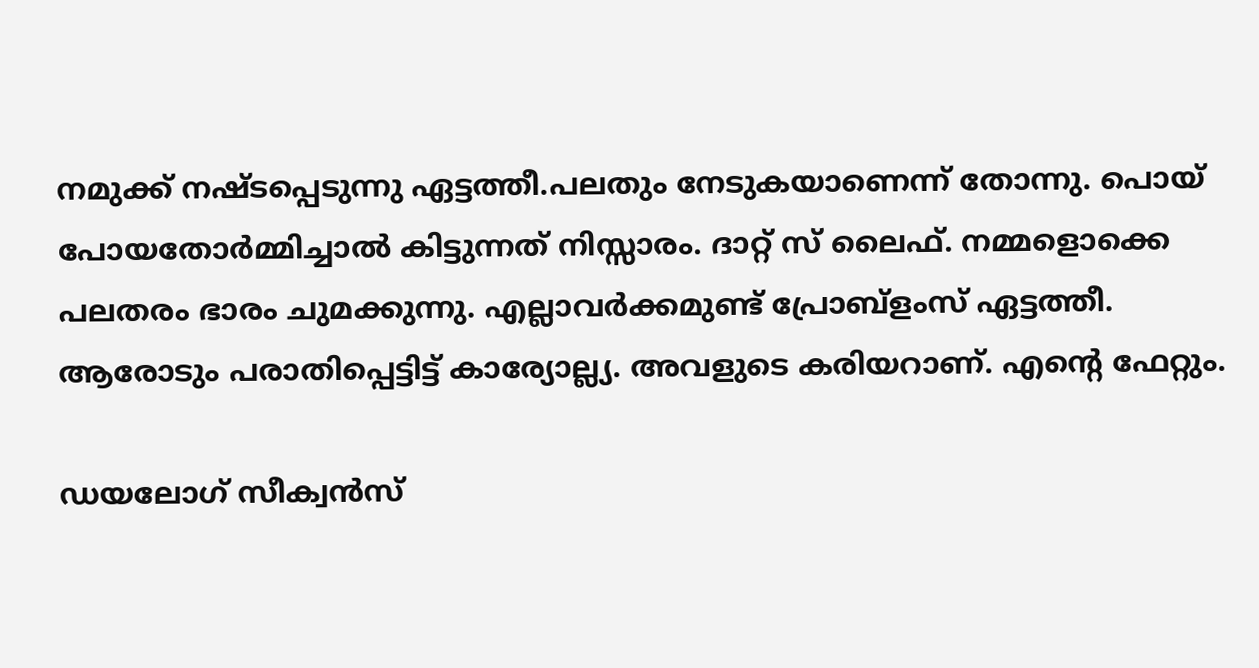നമുക്ക് നഷ്ടപ്പെടുന്നു ഏട്ടത്തീ.പലതും നേടുകയാണെന്ന് തോന്നു. പൊയ് പോയതോര്‍മ്മിച്ചാല്‍ കിട്ടുന്നത് നിസ്സാരം. ദാറ്റ് സ് ലൈഫ്. നമ്മളൊക്കെ പലതരം ഭാരം ചുമക്കുന്നു. എല്ലാവര്‍ക്കമുണ്ട് പ്രോബ്ളംസ് ഏട്ടത്തീ.
ആരോടും പരാതിപ്പെട്ടിട്ട് കാര്യോല്ല്യ. അവളുടെ കരിയറാണ്. എന്റെ ഫേറ്റും.

ഡയലോഗ് സീക്വന്‍സ്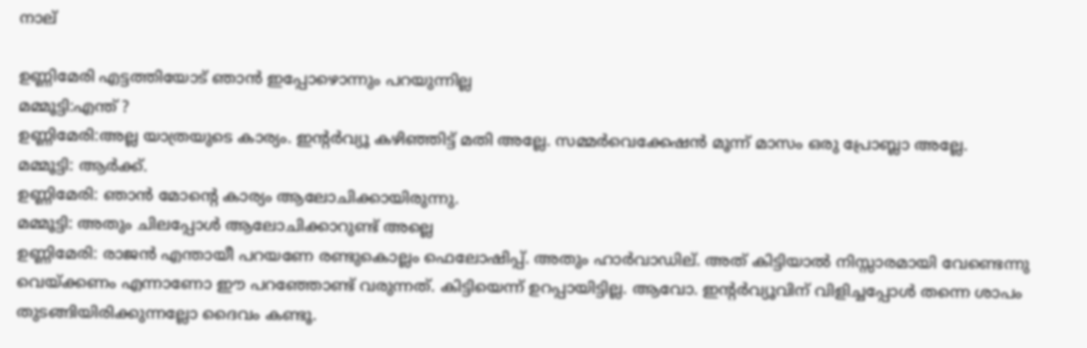നാല്

ഉണ്ണിമേരി എട്ടത്തിയോട് ഞാന്‍ ഇപ്പോഴൊന്നും പറയുന്നില്ല
മമ്മൂട്ടി:എന്ത് ?
ഉണ്ണിമേരി:അല്ല യാത്രയുടെ കാര്യം. ഇന്‍റര്‍വ്യൂ കഴിഞ്ഞിട്ട് മതി അല്ലേ. സമ്മര്‍വെക്കേഷന്‍ മൂന്ന് മാസം ഒരു പ്രോബ്ലാ അല്ലേ.
മമ്മൂട്ടി: ആര്‍ക്ക്.
ഉണ്ണിമേരി: ഞാന്‍ മോന്റെ കാര്യം ആലോചിക്കായിരുന്നു.
മമ്മൂട്ടി: അതും ചിലപ്പോള്‍ ആലോചിക്കാറുണ്ട് അല്ലെ
ഉണ്ണിമേരി: രാജന്‍ എന്തായീ പറയണേ രണ്ടുകൊല്ലം ഫെലോഷിപ്പ്. അതും ഹാര്‍വാഡില്. അത് കിട്ടിയാല്‍ നിസ്സാരമായി വേണ്ടെന്നു വെയ്‌ക്കണം എന്നാണോ ഈ പറഞ്ഞോണ്ട് വരുന്നത്. കിട്ടിയെന്ന് ഉറപ്പായിട്ടില്ല. ആവോ. ഇന്‍റര്‍വ്യൂവിന് വിളിച്ചപ്പോള്‍ തന്നെ ശാപം തുടങ്ങിയിരിക്കുന്നല്ലോ ദൈവം കണ്ടൂ.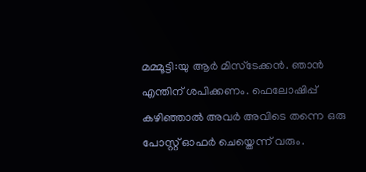മമ്മൂട്ടി:യു ആര്‍ മിസ്ടേക്കന്‍. ഞാന്‍ എന്തിന് ശപിക്കണം. ഫെലോഷിപ്പ് കഴിഞ്ഞാല്‍ അവര്‍ അവിടെ തന്നെ ഒരു പോസ്റ്റ് ഓഫര്‍ ചെയ്തെന്ന് വരും.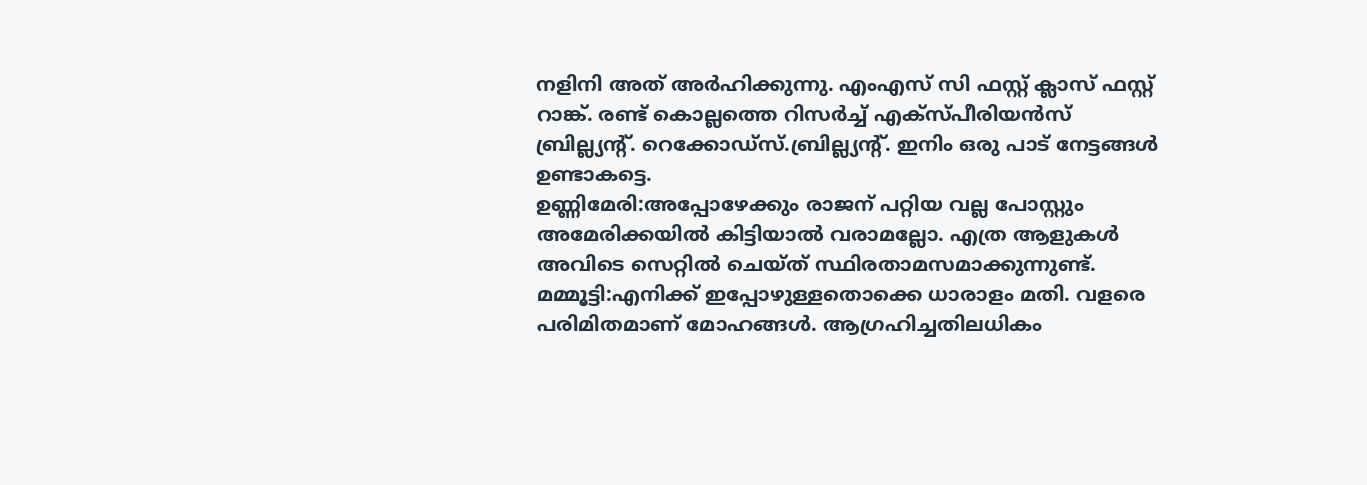നളിനി അത് അര്‍ഹിക്കുന്നു. എംഎസ് സി ഫസ്റ്റ് ക്ലാസ് ഫസ്റ്റ് റാങ്ക്. രണ്ട് കൊല്ലത്തെ റിസര്‍ച്ച് എക്സ്പീരിയന്‍സ് ബ്രില്ല്യന്‍റ്. റെക്കോഡ്സ്.ബ്രില്ല്യന്‍റ്. ഇനിം ഒരു പാട് നേട്ടങ്ങള്‍ ഉണ്ടാകട്ടെ.
ഉണ്ണിമേരി:അപ്പോഴേക്കും രാജന് പറ്റിയ വല്ല പോസ്റ്റും അമേരിക്കയില്‍ കിട്ടിയാല്‍ വരാമല്ലോ. എത്ര ആളുകള്‍ അവിടെ സെറ്റില്‍ ചെയ്ത് സ്ഥിരതാമസമാക്കുന്നുണ്ട്.
മമ്മൂട്ടി:എനിക്ക് ഇപ്പോഴുള്ളതൊക്കെ ധാരാളം മതി. വളരെ പരിമിതമാണ് മോഹങ്ങള്‍. ആഗ്രഹിച്ചതിലധികം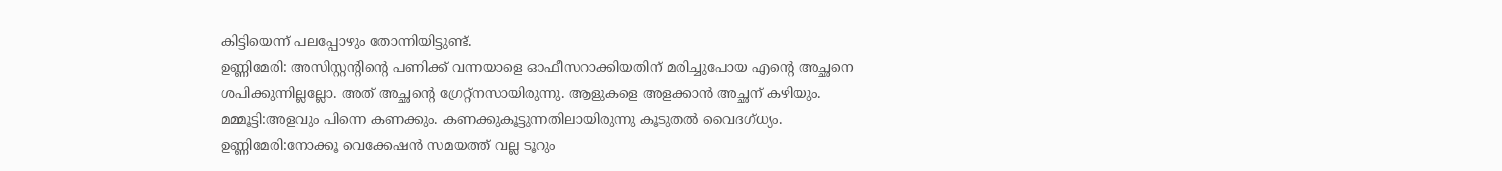കിട്ടിയെന്ന് പലപ്പോഴും തോന്നിയിട്ടുണ്ട്.
ഉണ്ണിമേരി: അസിസ്റ്റന്‍റിന്റെ പണിക്ക് വന്നയാളെ ഓഫീസറാക്കിയതിന് മരിച്ചുപോയ എന്റെ അച്ഛനെ ശപിക്കുന്നില്ലല്ലോ. അത് അച്ഛന്റെ ഗ്രേറ്റ്നസായിരുന്നു. ആളുകളെ അളക്കാന്‍ അച്ഛന് കഴിയും.
മമ്മൂട്ടി:അളവും പിന്നെ കണക്കും. കണക്കുകൂട്ടുന്നതിലായിരുന്നു കൂടുതല്‍ വൈദഗ്ധ്യം.
ഉണ്ണിമേരി:നോക്കൂ വെക്കേഷന്‍ സമയത്ത് വല്ല ടൂറും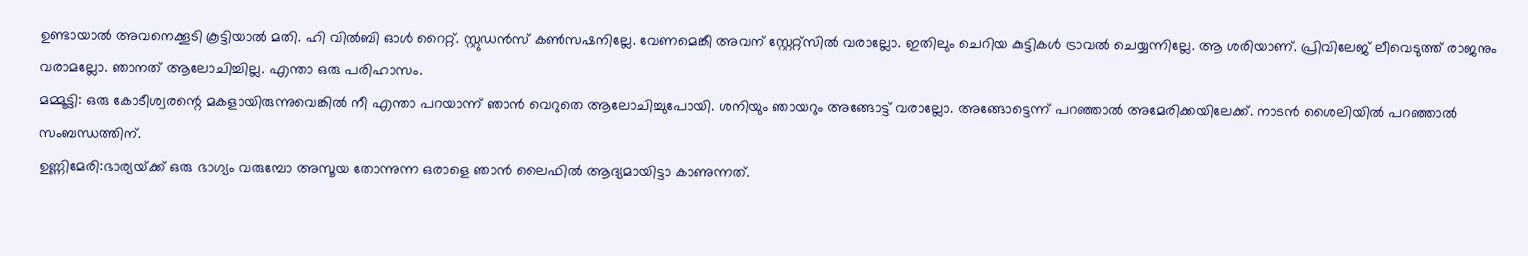ഉണ്ടായാല്‍ അവനെക്കൂടി കൂട്ടിയാല്‍ മതി. ഹി വില്‍ബി ഓള്‍ റൈറ്റ്. സ്റ്റുഡന്‍സ് കണ്‍സഷനില്ലേ. വേണമെങ്കീ അവന് സ്റ്റേറ്റ്സില്‍ വരാല്ലോ. ഇതിലും ചെറിയ കുട്ടികള്‍ ട്രാവല്‍ ചെയ്യന്നില്ലേ. ആ ശരിയാണ്. പ്രിവിലേജ് ലീവെടുത്ത് രാജനും വരാമല്ലോ. ഞാനത് ആലോചിച്ചില്ല. എന്താ ഒരു പരിഹാസം.
മമ്മൂട്ടി: ഒരു കോടീശ്വരന്റെ മകളായിരുന്നുവെങ്കില്‍ നീ എന്താ പറയാന്ന് ഞാന്‍ വെറുതെ ആലോചിച്ചുപോയി. ശനിയും ഞായറും അങ്ങോട്ട് വരാല്ലോ. അങ്ങോട്ടെന്ന് പറഞ്ഞാല്‍ അമേരിക്കയിലേക്ക്. നാടന്‍ ശൈലിയില്‍ പറഞ്ഞാല്‍ സംബന്ധത്തിന്.
ഉണ്ണിമേരി:ഭാര്യയ്‌ക്ക് ഒരു ഭാഗ്യം വരുമ്പോ അസൂയ തോന്നുന്ന ഒരാളെ ഞാന്‍ ലൈഫില്‍ ആദ്യമായിട്ടാ കാണുന്നത്.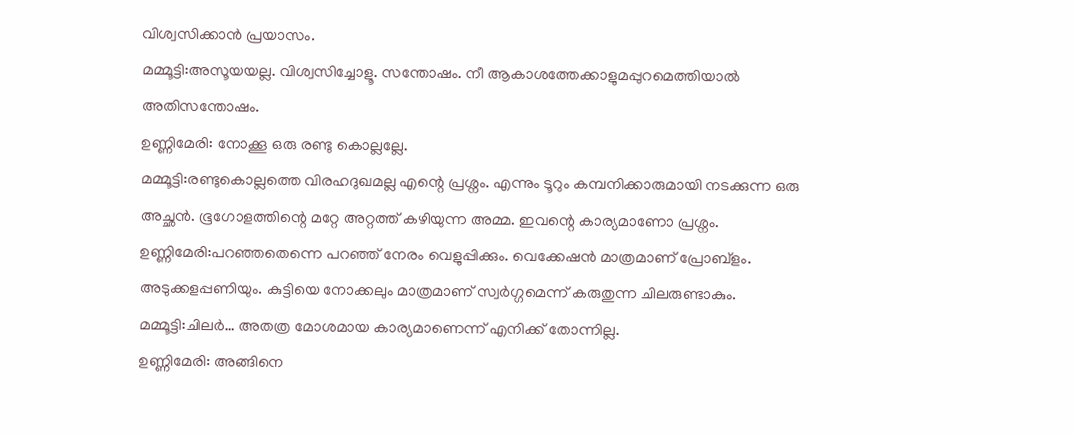വിശ്വസിക്കാന്‍ പ്രയാസം.
മമ്മൂട്ടി:അസൂയയല്ല. വിശ്വസിച്ചോളൂ. സന്തോഷം. നീ ആകാശത്തേക്കാളുമപ്പുറമെത്തിയാല്‍ അതിസന്തോഷം.
ഉണ്ണിമേരി: നോക്കൂ ഒരു രണ്ടു കൊല്ലല്ലേ.
മമ്മൂട്ടി:രണ്ടുകൊല്ലത്തെ വിരഹദുഖമല്ല എന്റെ പ്രശ്നം. എന്നും ടൂറും കമ്പനിക്കാരുമായി നടക്കുന്ന ഒരു അച്ഛന്‍. ഭൂഗോളത്തിന്റെ മറ്റേ അറ്റത്ത് കഴിയുന്ന അമ്മ. ഇവന്റെ കാര്യമാണോ പ്രശ്നം.
ഉണ്ണിമേരി:പറഞ്ഞതെന്നെ പറഞ്ഞ് നേരം വെളുപ്പിക്കും. വെക്കേഷന്‍ മാത്രമാണ് പ്രോബ്ളം. അടുക്കളപ്പണിയും. കുട്ടിയെ നോക്കലും മാത്രമാണ് സ്വര്‍ഗ്ഗമെന്ന് കരുതുന്ന ചിലരുണ്ടാകും.
മമ്മൂട്ടി:ചിലര്‍… അതത്ര മോശമായ കാര്യമാണെന്ന് എനിക്ക് തോന്നില്ല.
ഉണ്ണിമേരി: അങ്ങിനെ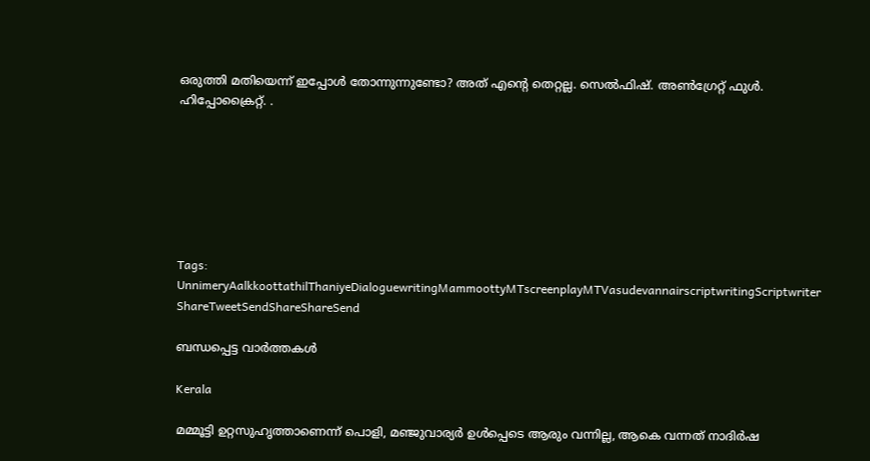ഒരുത്തി മതിയെന്ന് ഇപ്പോള്‍ തോന്നുന്നുണ്ടോ? അത് എന്റെ തെറ്റല്ല. സെല്‍ഫിഷ്. അണ്‍ഗ്രേറ്റ് ഫുള്‍. ഹിപ്പോക്രൈറ്റ്. .







Tags: UnnimeryAalkkoottathilThaniyeDialoguewritingMammoottyMTscreenplayMTVasudevannairscriptwritingScriptwriter
ShareTweetSendShareShareSend

ബന്ധപ്പെട്ട വാര്‍ത്തകള്‍

Kerala

മമ്മൂട്ടി ഉറ്റസുഹൃത്താണെന്ന് പൊളി, മഞ്ജുവാര്യര്‍ ഉള്‍പ്പെടെ ആരും വന്നില്ല, ആകെ വന്നത് നാദിര്‍ഷ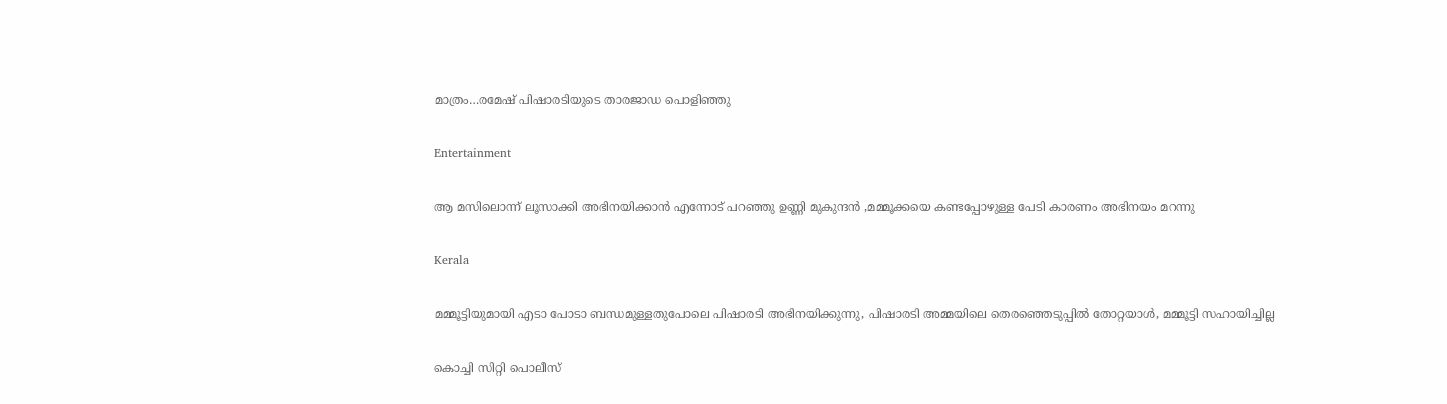മാത്രം…രമേഷ് പിഷാരടിയുടെ താരജാഡ പൊളിഞ്ഞു

Entertainment

ആ മസിലൊന്ന് ലൂസാക്കി അഭിനയിക്കാൻ എന്നോട് പറഞ്ഞു ഉണ്ണി മുകുന്ദൻ ,മമ്മൂക്കയെ കണ്ടപ്പോഴുള്ള പേടി കാരണം അഭിനയം മറന്നു

Kerala

മമ്മൂട്ടിയുമായി എടാ പോടാ ബന്ധമുള്ളതുപോലെ പിഷാരടി അഭിനയിക്കുന്നു, പിഷാരടി അമ്മയിലെ തെരഞ്ഞെടുപ്പില്‍ തോറ്റയാള്‍, മമ്മൂട്ടി സഹായിച്ചില്ല

കൊച്ചി സിറ്റി പൊലീസ്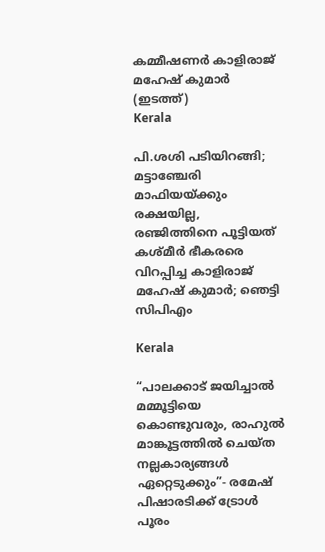കമ്മീഷണര്‍ കാളിരാജ് മഹേഷ് കുമാര്‍ (ഇടത്ത്)
Kerala

പി.ശശി പടിയിറങ്ങി; മട്ടാഞ്ചേരി മാഫിയയ്‌ക്കും രക്ഷയില്ല, രഞ്ജിത്തിനെ പൂട്ടിയത് കശ്മീര്‍ ഭീകരരെ വിറപ്പിച്ച കാളിരാജ് മഹേഷ് കുമാര്‍; ഞെട്ടി സിപിഎം

Kerala

“പാലക്കാട് ജയിച്ചാൽ മമ്മൂട്ടിയെ കൊണ്ടുവരും, രാഹുല്‍ മാങ്കൂട്ടത്തില്‍ ചെയ്ത നല്ലകാര്യങ്ങള്‍ ഏറ്റെടുക്കും”- രമേഷ് പിഷാരടിക്ക് ട്രോള്‍ പൂരം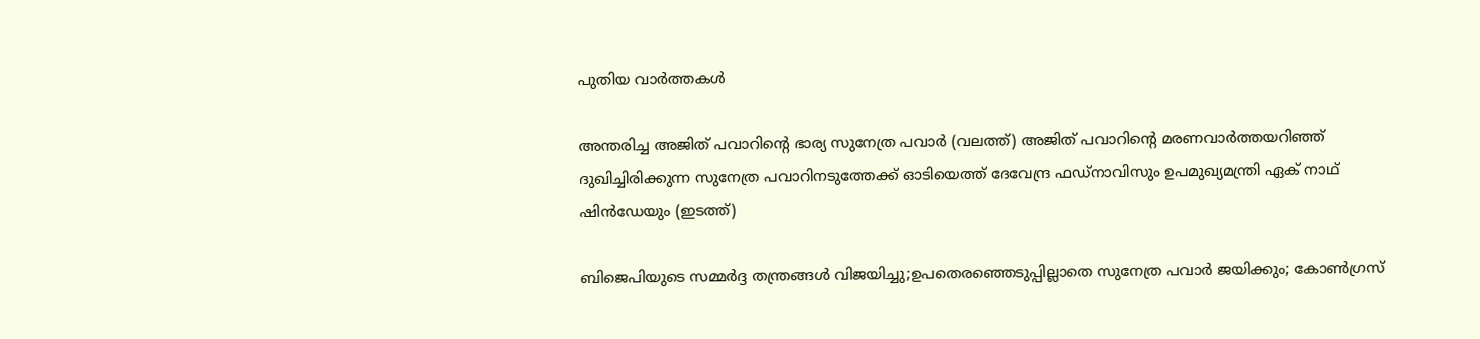പുതിയ വാര്‍ത്തകള്‍

അന്തരിച്ച അജിത് പവാറിന്‍റെ ഭാര്യ സുനേത്ര പവാര്‍ (വലത്ത്) അജിത് പവാറിന്‍റെ മരണവാര്‍ത്തയറിഞ്ഞ് ദുഖിച്ചിരിക്കുന്ന സുനേത്ര പവാറിനടുത്തേക്ക് ഓടിയെത്ത് ദേവേന്ദ്ര ഫഡ്നാവിസും ഉപമുഖ്യമന്ത്രി ഏക് നാഥ് ഷിന്‍ഡേയും (ഇടത്ത്)

ബിജെപിയുടെ സമ്മര്‍ദ്ദ തന്ത്രങ്ങള്‍ വിജയിച്ചു;ഉപതെരഞ്ഞെടുപ്പില്ലാതെ സുനേത്ര പവാര്‍ ജയിക്കും; കോണ്‍ഗ്രസ്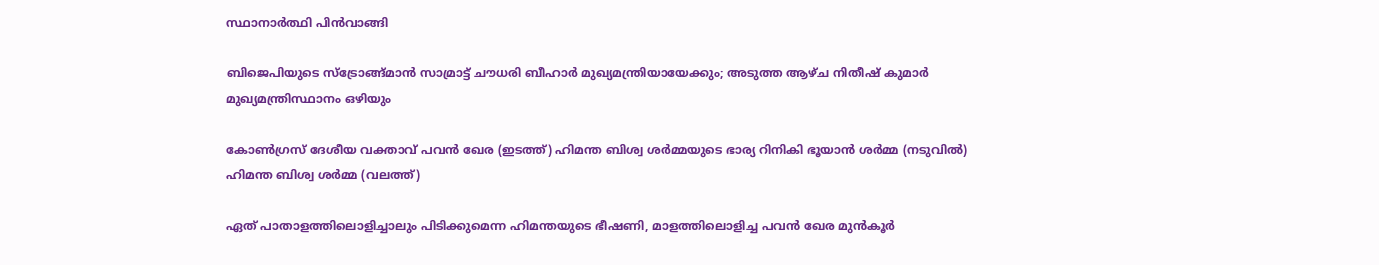സ്ഥാനാര്‍ത്ഥി പിന്‍വാങ്ങി

ബിജെപിയുടെ സ്ട്രോങ്ങ്മാന്‍ സാമ്രാട്ട് ചൗധരി ബീഹാര്‍ മുഖ്യമന്ത്രിയായേക്കും; അടുത്ത ആഴ്ച നിതീഷ് കുമാര്‍ മുഖ്യമന്ത്രിസ്ഥാനം ഒഴിയും

കോണ്‍ഗ്രസ് ദേശീയ വക്താവ് പവന്‍ ഖേര (ഇടത്ത്) ഹിമന്ത ബിശ്വ ശര്‍മ്മയുടെ ഭാര്യ റിനികി ഭൂയാന്‍ ശര്‍മ്മ (നടുവില്‍) ഹിമന്ത ബിശ്വ ശര്‍മ്മ (വലത്ത്)

ഏത് പാതാളത്തിലൊളിച്ചാലും പിടിക്കുമെന്ന ഹിമന്തയുടെ ഭീഷണി, മാളത്തിലൊളിച്ച പവന്‍ ഖേര മുന്‍കൂര്‍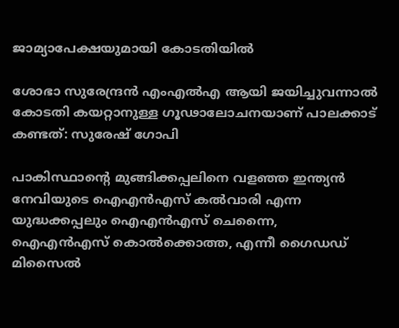ജാമ്യാപേക്ഷയുമായി കോടതിയില്‍

ശോഭാ സുരേന്ദ്രന്‍ എംഎല്‍എ ആയി ജയിച്ചുവന്നാല്‍ കോടതി കയറ്റാനുള്ള ഗൂഢാലോചനയാണ് പാലക്കാട് കണ്ടത്: സുരേഷ് ഗോപി

പാകിസ്ഥാന്‍റെ മുങ്ങിക്കപ്പലിനെ വളഞ്ഞ ഇന്ത്യന്‍ നേവിയുടെ ഐഎന്‍എസ് കല്‍വാരി എന്ന യുദ്ധക്കപ്പലും ഐഎന്‍എസ് ചെന്നൈ, ഐഎന്‍എസ് കൊല്‍ക്കൊത്ത, എന്നീ ഗൈഡഡ് മിസൈല്‍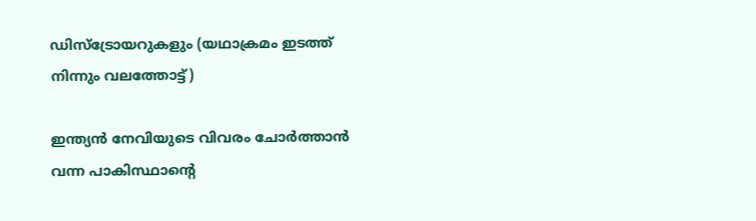ഡിസ്ട്രോയറുകളും (യഥാക്രമം ഇടത്ത് നിന്നും വലത്തോട്ട്)

ഇന്ത്യന്‍ നേവിയുടെ വിവരം ചോര്‍ത്താന്‍ വന്ന പാകിസ്ഥാന്റെ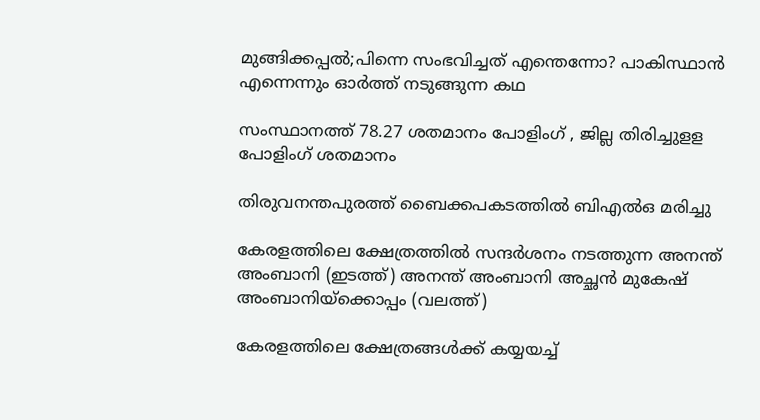മുങ്ങിക്കപ്പല്‍;പിന്നെ സംഭവിച്ചത് എന്തെന്നോ? പാകിസ്ഥാന്‍ എന്നെന്നും ഓര്‍ത്ത് നടുങ്ങുന്ന കഥ

സംസ്ഥാനത്ത് 78.27 ശതമാനം പോളിംഗ് , ജില്ല തിരിച്ചുളള പോളിംഗ് ശതമാനം

തിരുവനന്തപുരത്ത് ബൈക്കപകടത്തില്‍ ബിഎല്‍ഒ മരിച്ചു

കേരളത്തിലെ ക്ഷേത്രത്തില്‍ സന്ദര്‍ശനം നടത്തുന്ന അനന്ത് അംബാനി (ഇടത്ത്) അനന്ത് അംബാനി അച്ഛന്‍ മുകേഷ് അംബാനിയ്ക്കൊപ്പം (വലത്ത്)

കേരളത്തിലെ ക്ഷേത്രങ്ങള്‍ക്ക് കയ്യയച്ച്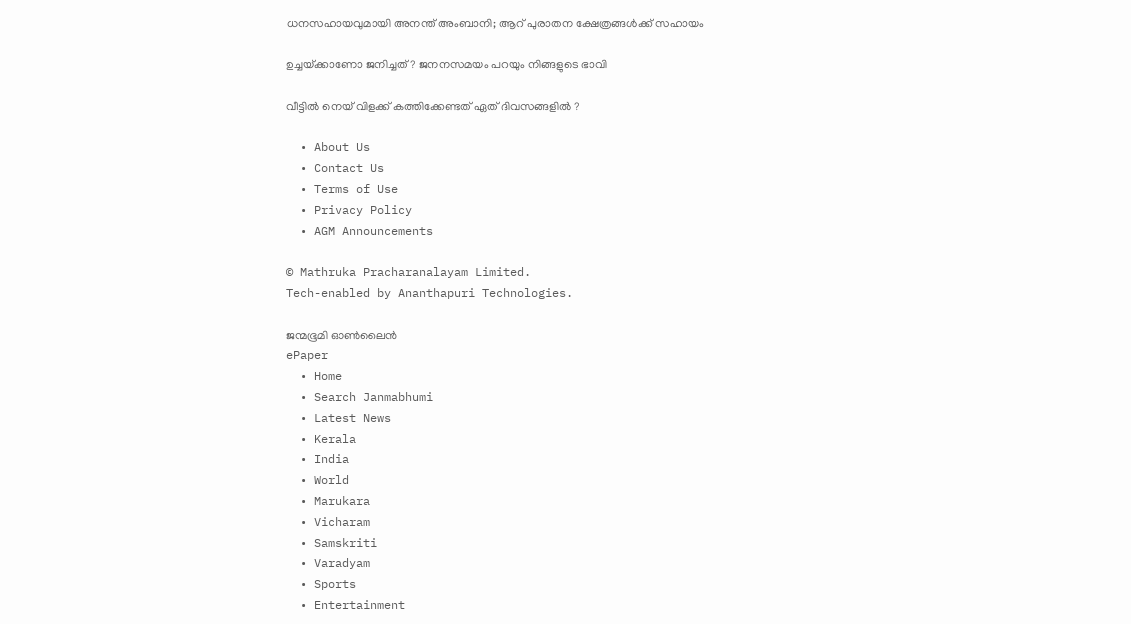ധനസഹായവുമായി അനന്ത് അംബാനി; ആറ് പുരാതന ക്ഷേത്രങ്ങൾക്ക് സഹായം

ഉച്ചയ്‌ക്കാണോ ജനിച്ചത് ? ജനനസമയം പറയും നിങ്ങളുടെ ഭാവി

വീട്ടിൽ നെയ് വിളക്ക് കത്തിക്കേണ്ടത് ഏത് ദിവസങ്ങളിൽ ?

  • About Us
  • Contact Us
  • Terms of Use
  • Privacy Policy
  • AGM Announcements

© Mathruka Pracharanalayam Limited.
Tech-enabled by Ananthapuri Technologies.

ജന്മഭൂമി ഓണ്‍ലൈന്‍
ePaper
  • Home
  • Search Janmabhumi
  • Latest News
  • Kerala
  • India
  • World
  • Marukara
  • Vicharam
  • Samskriti
  • Varadyam
  • Sports
  • Entertainment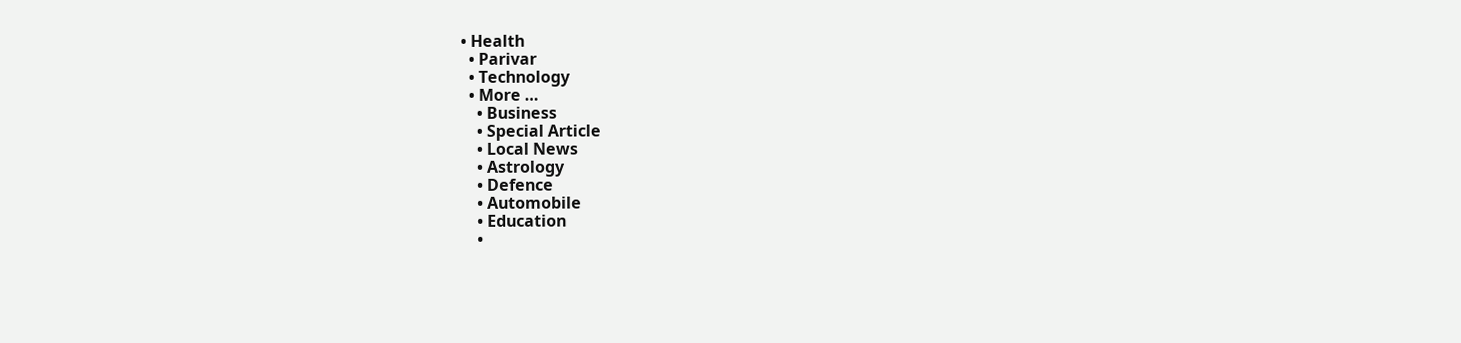• Health
  • Parivar
  • Technology
  • More …
    • Business
    • Special Article
    • Local News
    • Astrology
    • Defence
    • Automobile
    • Education
    •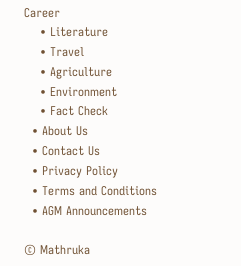Career
    • Literature
    • Travel
    • Agriculture
    • Environment
    • Fact Check
  • About Us
  • Contact Us
  • Privacy Policy
  • Terms and Conditions
  • AGM Announcements

© Mathruka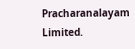Pracharanalayam Limited.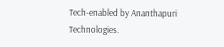Tech-enabled by Ananthapuri Technologies.